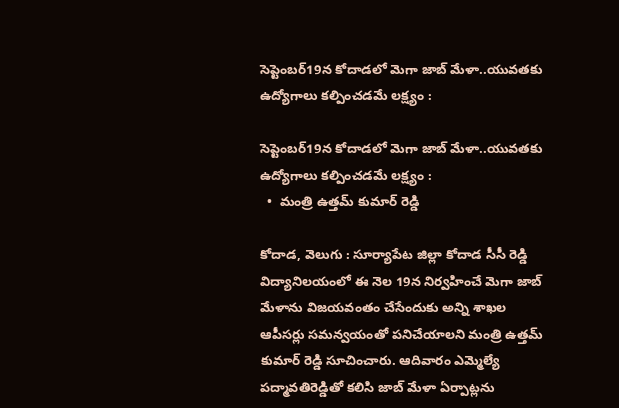సెప్టెంబర్19న కోదాడలో మెగా జాబ్ మేళా..యువతకు ఉద్యోగాలు కల్పించడమే లక్ష్యం :

సెప్టెంబర్19న కోదాడలో మెగా జాబ్ మేళా..యువతకు ఉద్యోగాలు కల్పించడమే లక్ష్యం :
  •  మంత్రి ఉత్తమ్ కుమార్ రెడ్డి

కోదాడ, వెలుగు : సూర్యాపేట జిల్లా కోదాడ సీసీ రెడ్డి విద్యానిలయంలో ఈ నెల 19న నిర్వహించే మెగా జాబ్ మేళాను విజయవంతం చేసేందుకు అన్ని శాఖల ఆపీసర్లు సమన్వయంతో పనిచేయాలని మంత్రి ఉత్తమ్ కుమార్ రెడ్డి సూచించారు. ఆదివారం ఎమ్మెల్యే పద్మావతిరెడ్డితో కలిసి జాబ్ మేళా ఏర్పాట్లను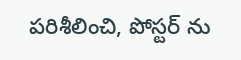పరిశీలించి, పోస్టర్ ను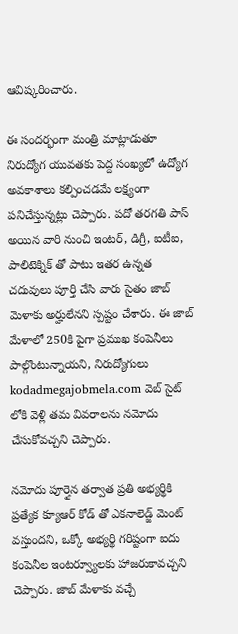ఆవిష్కరించారు.

ఈ సందర్భంగా మంత్రి మాట్లాడుతూ నిరుద్యోగ యువతకు పెద్ద సంఖ్యలో ఉద్యోగ అవకాశాలు కల్పించడమే లక్ష్యంగా పనిచేస్తున్నట్లు చెప్పారు. పదో తరగతి పాస్ అయిన వారి నుంచి ఇంటర్, డిగ్రీ, ఐటీఐ, పాలిటెక్నిక్ తో పాటు ఇతర ఉన్నత చదువులు పూర్తి చేసి వారు సైతం జాబ్ మెళాకు అర్హులేనని స్పష్టం చేశారు. ఈ జాబ్ మేళాలో 250కి పైగా ప్రముఖ కంపెనీలు పాల్గొంటున్నాయని, నిరుద్యోగులు kodadmegajobmela.com వెబ్ సైట్ లోకి వెళ్లి తమ వివరాలను నమోదు చేసుకోవచ్చని చెప్పారు.

నమోదు పూర్తైన తర్వాత ప్రతి అభ్యర్థికి ప్రత్యేక క్యూఆర్ కోడ్ తో ఎకనాలెడ్జ్ మెంట్ వస్తుందని, ఒక్కో అభ్యర్థి గరిష్టంగా ఐదు కంపెనీల ఇంటర్వ్యూలకు హాజరుకావచ్చని చెప్పారు. జాబ్ మేళాకు వచ్చే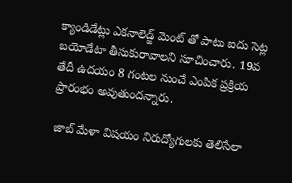క్యాండిడేట్లు ఎకనాలెడ్జ్ మెంట్ తో పాటు ఐదు సెట్ల బయోడేటా తీసుకురావాలని సూచించారు. 19వ తేదీ ఉదయం 8 గంటల నుంచే ఎంపిక ప్రక్రియ ప్రారంభం అవుతుందన్నారు.

 జాబ్ మేళా విషయం నిరుద్యోగులకు తెలిసేలా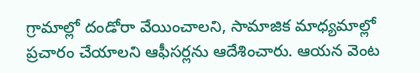గ్రామాల్లో దండోరా వేయించాలని, సామాజిక మాధ్యమాల్లో ప్రచారం చేయాలని ఆఫీసర్లను ఆదేశించారు. ఆయన వెంట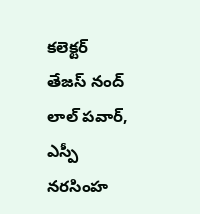కలెక్టర్ తేజస్ నంద్ లాల్ పవార్, ఎస్పీ నరసింహ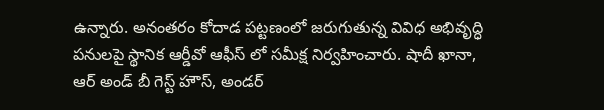ఉన్నారు. అనంతరం కోదాడ పట్టణంలో జరుగుతున్న వివిధ అభివృద్ధి పనులపై స్థానిక ఆర్డీవో ఆఫీస్ లో సమీక్ష నిర్వహించారు. షాదీ ఖానా, ఆర్ అండ్ బీ గెస్ట్ హౌస్, అండర్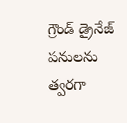గ్రౌండ్ డ్రైనేజ్ పనులను త్వరగా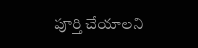పూర్తి చేయాలని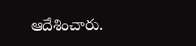ఆదేశించారు.